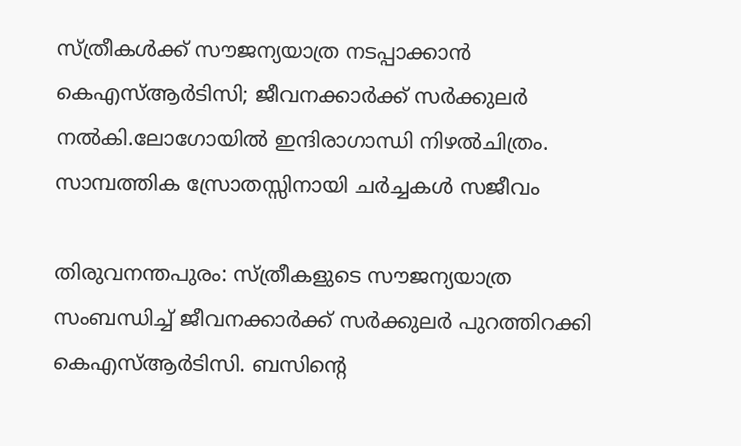സ്ത്രീകൾക്ക് സൗജന്യയാത്ര നടപ്പാക്കാൻ കെഎസ്ആർടിസി; ജീവനക്കാർക്ക് സർക്കുലർ നൽകി.ലോഗോയിൽ ഇന്ദിരാഗാന്ധി നിഴൽചിത്രം. സാമ്പത്തിക സ്രോതസ്സിനായി ചർച്ചകൾ സജീവം

തിരുവനന്തപുരം: സ്ത്രീകളുടെ സൗജന്യയാത്ര സംബന്ധിച്ച് ജീവനക്കാർക്ക് സർക്കുലർ പുറത്തിറക്കി കെഎസ്ആർടിസി. ബസിന്റെ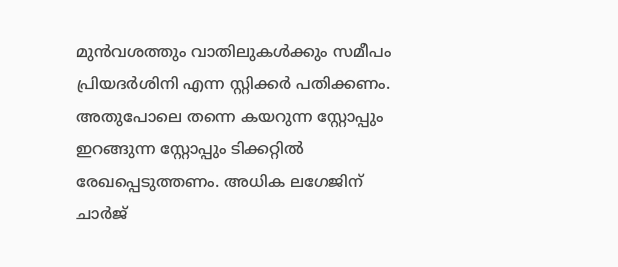മുൻവശത്തും വാതിലുകൾക്കും സമീപം പ്രിയദർശിനി എന്ന സ്റ്റിക്കർ പതിക്കണം. അതുപോലെ തന്നെ കയറുന്ന സ്റ്റോപ്പും ഇറങ്ങുന്ന സ്റ്റോപ്പും ടിക്കറ്റിൽ രേഖപ്പെടുത്തണം. അധിക ലഗേജിന് ചാർജ്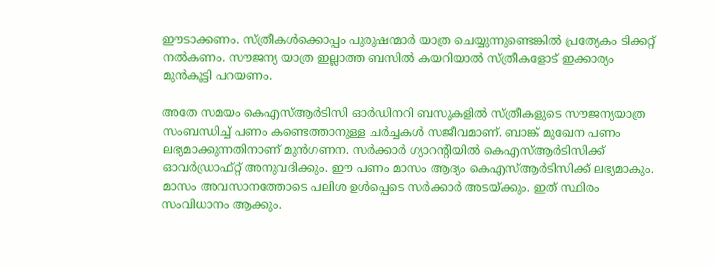ഈടാക്കണം. സ്ത്രീകൾക്കൊപ്പം പുരുഷന്മാർ യാത്ര ചെയ്യുന്നുണ്ടെങ്കിൽ പ്രത്യേകം ടിക്കറ്റ് നൽകണം. സൗജന്യ യാത്ര ഇല്ലാത്ത ബസിൽ കയറിയാൽ സ്ത്രീകളോട് ഇക്കാര്യം മുൻകൂട്ടി പറയണം.

അതേ സമയം കെഎസ്ആർടിസി ഓർഡിനറി ബസുകളിൽ സ്ത്രീകളുടെ സൗജന്യയാത്ര സംബന്ധിച്ച് പണം കണ്ടെത്താനുള്ള ചർച്ചകൾ സജീവമാണ്. ബാങ്ക് മുഖേന പണം ലഭ്യമാക്കുന്നതിനാണ് മുൻഗണന. സർക്കാർ ഗ്യാറന്റിയിൽ കെഎസ്ആർടിസിക്ക്‌ ഓവർഡ്രാഫ്റ്റ് അനുവദിക്കും. ഈ പണം മാസം ആദ്യം കെഎസ്ആർടിസിക്ക് ലഭ്യമാകും. മാസം അവസാനത്തോടെ പലിശ ഉൾപ്പെടെ സർക്കാർ അടയ്ക്കും. ഇത് സ്ഥിരം സംവിധാനം ആക്കും.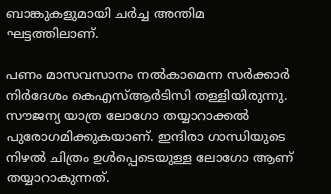ബാങ്കുകളുമായി ചർച്ച അന്തിമ ഘട്ടത്തിലാണ്.

പണം മാസവസാനം നൽകാമെന്ന സർക്കാർ നിർദേശം കെഎസ്ആർടിസി തള്ളിയിരുന്നു. സൗജന്യ യാത്ര ലോഗോ തയ്യാറാക്കൽ പുരോഗമിക്കുകയാണ്. ഇന്ദിരാ ഗാന്ധിയുടെ നിഴൽ ചിത്രം ഉൾപ്പെടെയുള്ള ലോഗോ ആണ് തയ്യാറാകുന്നത്.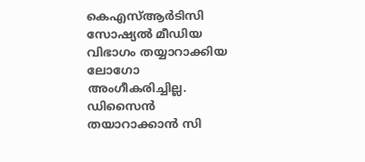കെഎസ്ആർടിസി സോഷ്യൽ മീഡിയ വിഭാഗം തയ്യാറാക്കിയ ലോഗോ അംഗീകരിച്ചില്ല. ഡിസൈൻ തയാറാക്കാൻ സി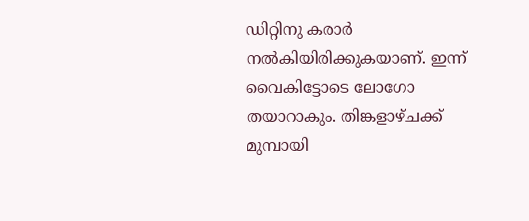ഡിറ്റിനു കരാർ നൽകിയിരിക്കുകയാണ്. ഇന്ന് വൈകിട്ടോടെ ലോഗോ തയാറാകും. തിങ്കളാഴ്ചക്ക് മുമ്പായി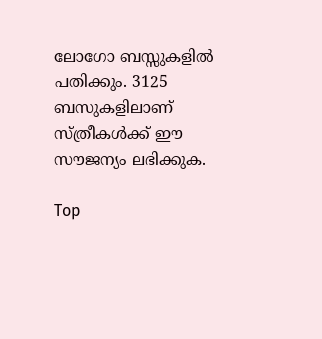ലോഗോ ബസ്സുകളിൽ പതിക്കും. 3125 ബസുകളിലാണ് സ്ത്രീകൾക്ക് ഈ സൗജന്യം ലഭിക്കുക.

Top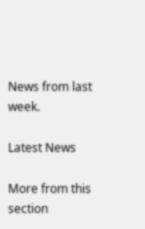News from last week.

Latest News

More from this section